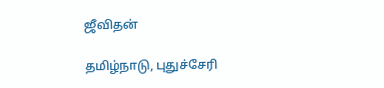ஜீவிதன்

தமிழ்நாடு, புதுச்சேரி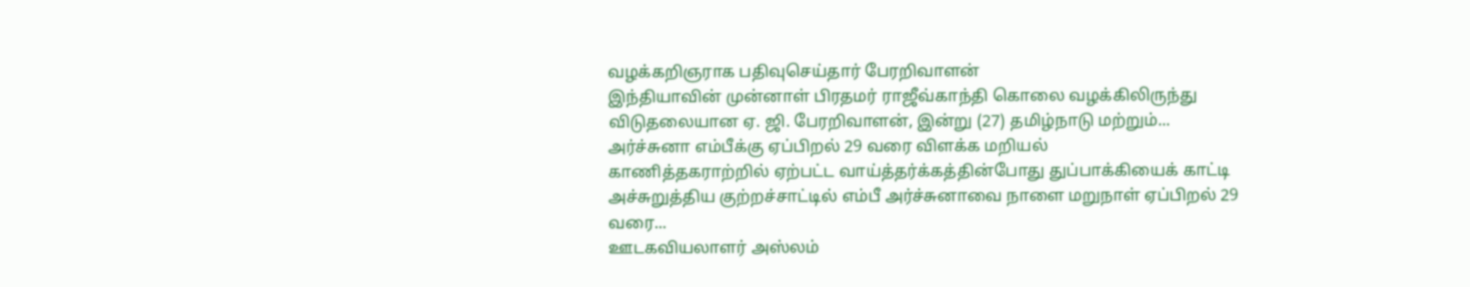வழக்கறிஞராக பதிவுசெய்தார் பேரறிவாளன்
இந்தியாவின் முன்னாள் பிரதமர் ராஜீவ்காந்தி கொலை வழக்கிலிருந்து விடுதலையான ஏ. ஜி. பேரறிவாளன், இன்று (27) தமிழ்நாடு மற்றும்...
அர்ச்சுனா எம்பீக்கு ஏப்பிறல் 29 வரை விளக்க மறியல்
காணித்தகராற்றில் ஏற்பட்ட வாய்த்தர்க்கத்தின்போது துப்பாக்கியைக் காட்டி அச்சுறுத்திய குற்றச்சாட்டில் எம்பீ அர்ச்சுனாவை நாளை மறுநாள் ஏப்பிறல் 29 வரை...
ஊடகவியலாளர் அஸ்லம்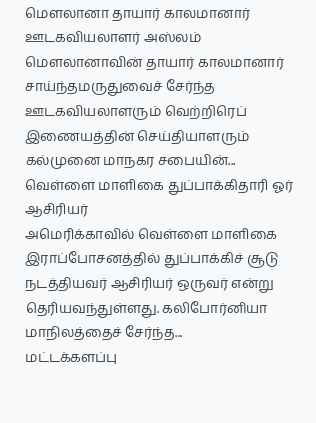மௌலானா தாயார் காலமானார்
ஊடகவியலாளர் அஸ்லம் மௌலானாவின் தாயார் காலமானார் சாய்ந்தமருதுவைச் சேர்ந்த ஊடகவியலாளரும் வெற்றிரெப் இணையத்தின் செய்தியாளரும் கல்முனை மாநகர சபையின்...
வெள்ளை மாளிகை துப்பாக்கிதாரி ஓர் ஆசிரியர்
அமெரிக்காவில் வெள்ளை மாளிகை இராப்போசனத்தில் துப்பாக்கிச் சூடு நடத்தியவர் ஆசிரியர் ஒருவர் என்று தெரியவந்துள்ளது. கலிபோர்னியா மாநிலத்தைச் சேர்ந்த...
மட்டக்களப்பு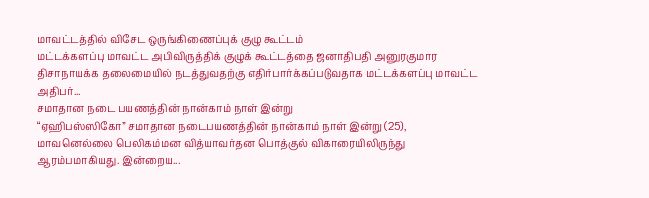மாவட்டத்தில் விசேட ஒருங்கிணைப்புக் குழு கூட்டம்
மட்டக்களப்பு மாவட்ட அபிவிருத்திக் குழுக் கூட்டத்தை ஜனாதிபதி அனுரகுமார திசாநாயக்க தலைமையில் நடத்துவதற்கு எதிர்பார்க்கப்படுவதாக மட்டக்களப்பு மாவட்ட அதிபர்...
சமாதான நடை பயணத்தின் நான்காம் நாள் இன்று
“ஏஹிபஸ்ஸிகோ” சமாதான நடைபயணத்தின் நான்காம் நாள் இன்று (25), மாவனெல்லை பெலிகம்மன வித்யாவர்தன பொத்குல் விகாரையிலிருந்து ஆரம்பமாகியது. இன்றைய...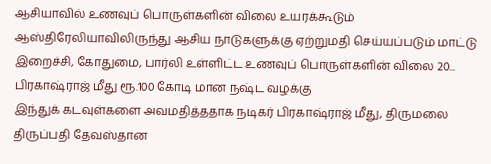ஆசியாவில் உணவுப் பொருள்களின் விலை உயரக்கூடும்
ஆஸ்திரேலியாவிலிருந்து ஆசிய நாடுகளுக்கு ஏற்றுமதி செய்யப்படும் மாட்டு இறைச்சி, கோதுமை, பார்லி உள்ளிட்ட உணவுப் பொருள்களின் விலை 20...
பிரகாஷ்ராஜ் மீது ரூ.100 கோடி மான நஷ்ட வழக்கு
இந்துக் கடவுள்களை அவமதித்ததாக நடிகர் பிரகாஷ்ராஜ் மீது, திருமலை திருப்பதி தேவஸ்தான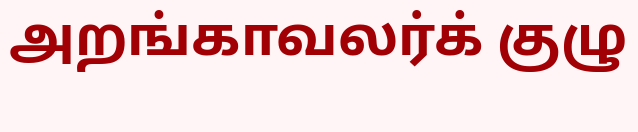அறங்காவலர்க் குழு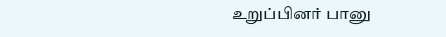உறுப்பினர் பானு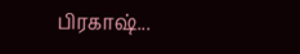பிரகாஷ்...